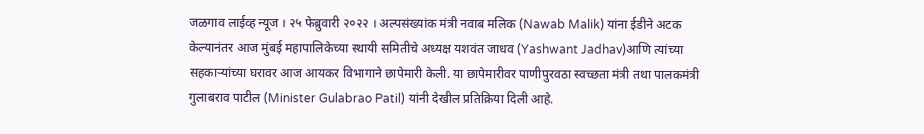जळगाव लाईव्ह न्यूज । २५ फेब्रुवारी २०२२ । अल्पसंख्यांक मंत्री नवाब मलिक (Nawab Malik) यांना ईडीने अटक केल्यानंतर आज मुंबई महापालिकेच्या स्थायी समितीचे अध्यक्ष यशवंत जाधव (Yashwant Jadhav)आणि त्यांच्या सहकाऱ्यांच्या घरावर आज आयकर विभागाने छापेमारी केली. या छापेमारीवर पाणीपुरवठा स्वच्छता मंत्री तथा पालकमंत्री गुलाबराव पाटील (Minister Gulabrao Patil) यांनी देखील प्रतिक्रिया दिली आहे.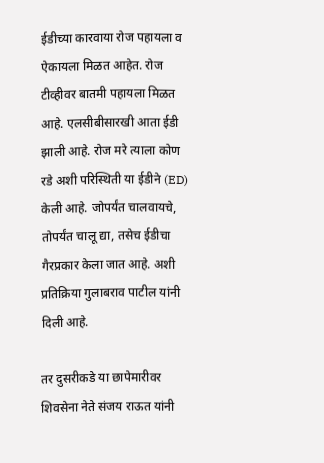ईडीच्या कारवाया रोज पहायला व ऐकायला मिळत आहेत. रोज टीव्हीवर बातमी पहायला मिळत आहे. एलसीबीसारखी आता ईडी झाली आहे. रोज मरे त्याला कोण रडे अशी परिस्थिती या ईडीने (ED) केली आहे. जोपर्यंत चालवायचे, तोपर्यंत चालू द्या, तसेच ईडीचा गैरप्रकार केला जात आहे. अशी प्रतिक्रिया गुलाबराव पाटील यांनी दिली आहे.

तर दुसरीकडे या छापेमारीवर शिवसेना नेते संजय राऊत यांनी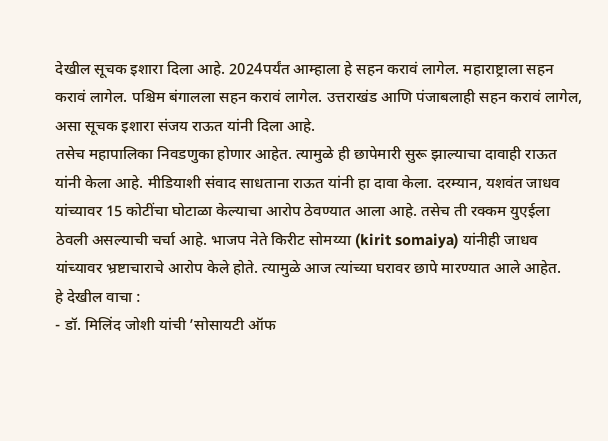देखील सूचक इशारा दिला आहे. 2024पर्यंत आम्हाला हे सहन करावं लागेल. महाराष्ट्राला सहन करावं लागेल. पश्चिम बंगालला सहन करावं लागेल. उत्तराखंड आणि पंजाबलाही सहन करावं लागेल, असा सूचक इशारा संजय राऊत यांनी दिला आहे.
तसेच महापालिका निवडणुका होणार आहेत. त्यामुळे ही छापेमारी सुरू झाल्याचा दावाही राऊत यांनी केला आहे. मीडियाशी संवाद साधताना राऊत यांनी हा दावा केला. दरम्यान, यशवंत जाधव यांच्यावर 15 कोटींचा घोटाळा केल्याचा आरोप ठेवण्यात आला आहे. तसेच ती रक्कम युएईला ठेवली असल्याची चर्चा आहे. भाजप नेते किरीट सोमय्या (kirit somaiya) यांनीही जाधव यांच्यावर भ्रष्टाचाराचे आरोप केले होते. त्यामुळे आज त्यांच्या घरावर छापे मारण्यात आले आहेत.
हे देखील वाचा :
- डॉ. मिलिंद जोशी यांची ’सोसायटी ऑफ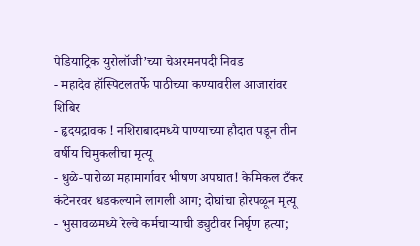पेडियाट्रिक युरोलॉजी’च्या चेअरमनपदी निवड
- महादेव हॉस्पिटलतर्फे पाठीच्या कण्यावरील आजारांवर शिबिर
- हृदयद्रावक ! नशिराबादमध्ये पाण्याच्या हौदात पडून तीन वर्षीय चिमुकलीचा मृत्यू
- धुळे-पारोळा महामार्गावर भीषण अपघात! केमिकल टँकर कंटेनरवर धडकल्याने लागली आग; दोघांचा होरपळून मृत्यू
- भुसावळमध्ये रेल्वे कर्मचाऱ्याची ड्युटीवर निर्घृण हत्या;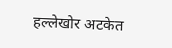हल्लेखोर अटकेत